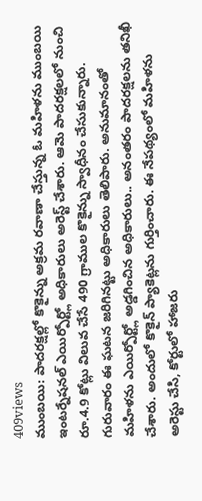409views
ముంబయి: పాదరక్షల్లో కొకైన్ను అక్రమ రవాణా చేస్తున్న ఓ మహిళను ముంబయి ఇంటర్నేషనల్ ఎయిర్పోర్ట్లో అధికారులు అరెస్ట్ చేశారు. ఆమె పాదరక్షలలో నుంచి రూ.4.9 కోట్లు విలువ చేసే 490 గ్రాముల కొకైన్ను స్వాధీనం చేసుకున్నారు. గురువారం ఈ ఘటన జరిగినట్టు అధికారులు తెలిపారు. అనుమానంతో మహిళను ఎయిర్పోర్ట్లో అడ్డగించిన అధికారులు.. అనంతరం పాదరక్షలను తనిఖీ చేశారు. అందులో కొకైన్ ప్యాకెట్లను గుర్తించారు. ఈ నేపథ్యంలో మహిళను అరెస్టు చేసి, కోర్టులో హాజరు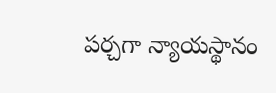పర్చగా న్యాయస్థానం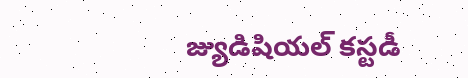జ్యుడిషియల్ కస్టడీ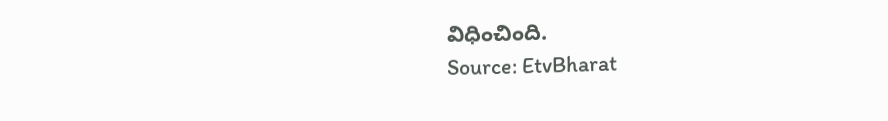విధించింది.
Source: EtvBharat